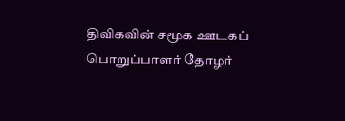திவிகவின் சமூக ஊடகப் பொறுப்பாளர் தோழர்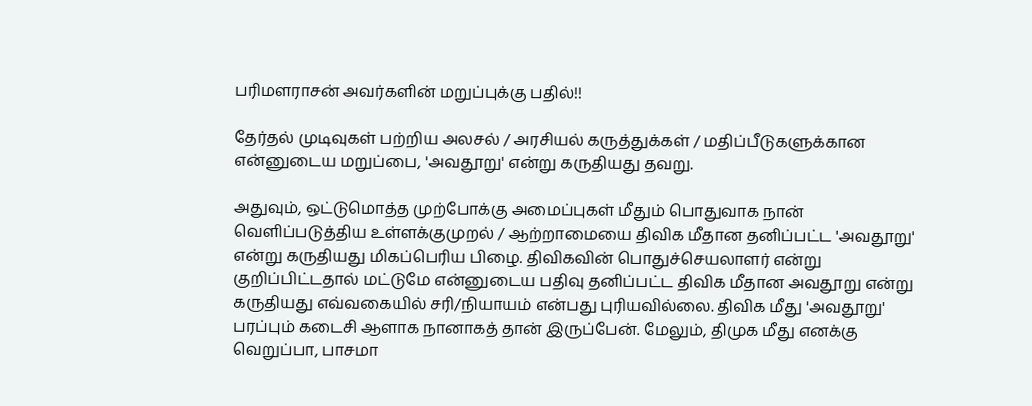பரிமளராசன் அவர்களின் மறுப்புக்கு பதில்!!

தேர்தல் முடிவுகள் பற்றிய அலசல் / அரசியல் கருத்துக்கள் / மதிப்பீடுகளுக்கான என்னுடைய மறுப்பை, 'அவதூறு' என்று கருதியது தவறு.

அதுவும், ஒட்டுமொத்த முற்போக்கு அமைப்புகள் மீதும் பொதுவாக நான் வெளிப்படுத்திய உள்ளக்குமுறல் / ஆற்றாமையை திவிக மீதான தனிப்பட்ட 'அவதூறு' என்று கருதியது மிகப்பெரிய பிழை. திவிகவின் பொதுச்செயலாளர் என்று குறிப்பிட்டதால் மட்டுமே என்னுடைய பதிவு தனிப்பட்ட திவிக மீதான அவதூறு என்று கருதியது எவ்வகையில் சரி/நியாயம் என்பது புரியவில்லை. திவிக மீது 'அவதூறு' பரப்பும் கடைசி ஆளாக நானாகத் தான் இருப்பேன். மேலும், திமுக மீது எனக்கு வெறுப்பா, பாசமா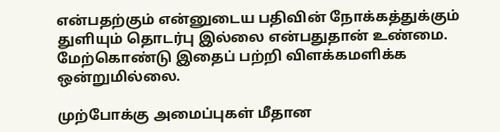என்பதற்கும் என்னுடைய பதிவின் நோக்கத்துக்கும் துளியும் தொடர்பு இல்லை என்பதுதான் உண்மை. மேற்கொண்டு இதைப் பற்றி விளக்கமளிக்க ஒன்றுமில்லை.

முற்போக்கு அமைப்புகள் மீதான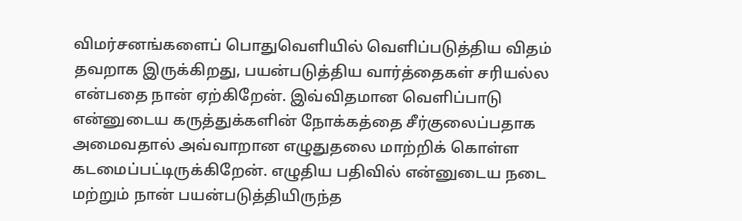விமர்சனங்களைப் பொதுவெளியில் வெளிப்படுத்திய விதம் தவறாக இருக்கிறது, பயன்படுத்திய வார்த்தைகள் சரியல்ல என்பதை நான் ஏற்கிறேன். இவ்விதமான வெளிப்பாடு என்னுடைய கருத்துக்களின் நோக்கத்தை சீர்குலைப்பதாக அமைவதால் அவ்வாறான எழுதுதலை மாற்றிக் கொள்ள கடமைப்பட்டிருக்கிறேன். எழுதிய பதிவில் என்னுடைய நடை மற்றும் நான் பயன்படுத்தியிருந்த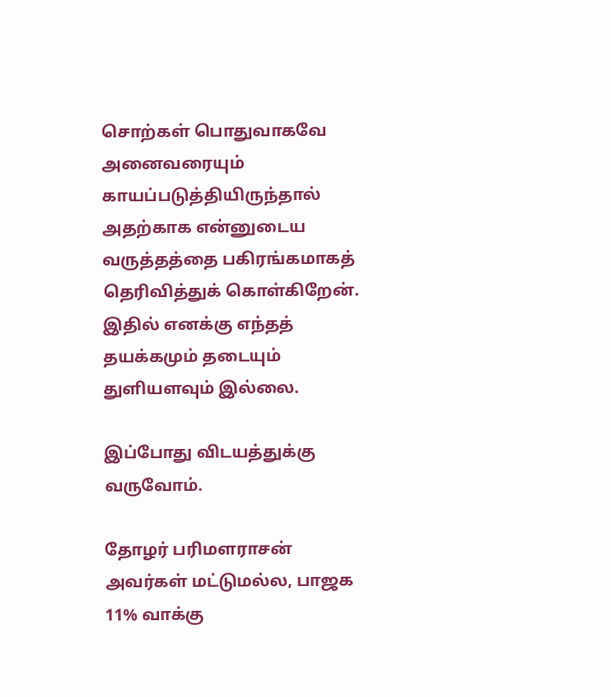சொற்கள் பொதுவாகவே அனைவரையும் காயப்படுத்தியிருந்தால் அதற்காக என்னுடைய வருத்தத்தை பகிரங்கமாகத் தெரிவித்துக் கொள்கிறேன். இதில் எனக்கு எந்தத் தயக்கமும் தடையும் துளியளவும் இல்லை.

இப்போது விடயத்துக்கு வருவோம்.

தோழர் பரிமளராசன் அவர்கள் மட்டுமல்ல, பாஜக 11% வாக்கு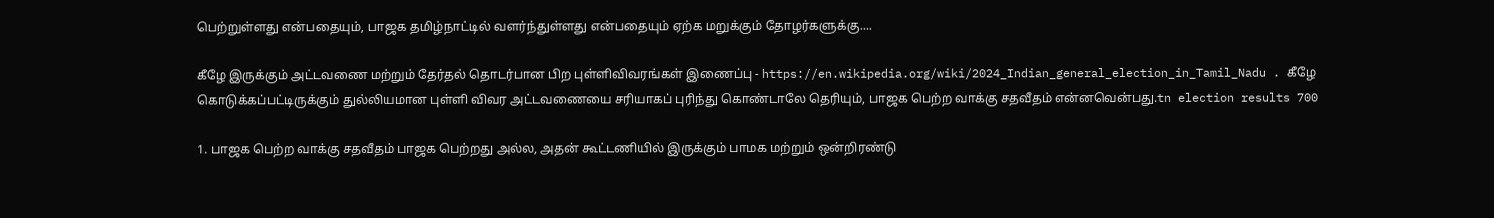பெற்றுள்ளது என்பதையும், பாஜக தமிழ்நாட்டில் வளர்ந்துள்ளது என்பதையும் ஏற்க மறுக்கும் தோழர்களுக்கு....

கீழே இருக்கும் அட்டவணை மற்றும் தேர்தல் தொடர்பான பிற புள்ளிவிவரங்கள் இணைப்பு - https://en.wikipedia.org/wiki/2024_Indian_general_election_in_Tamil_Nadu . கீழே கொடுக்கப்பட்டிருக்கும் துல்லியமான புள்ளி விவர அட்டவணையை சரியாகப் புரிந்து கொண்டாலே தெரியும், பாஜக பெற்ற வாக்கு சதவீதம் என்னவென்பது.tn election results 700

1. பாஜக பெற்ற வாக்கு சதவீதம் பாஜக பெற்றது அல்ல, அதன் கூட்டணியில் இருக்கும் பாமக மற்றும் ஒன்றிரண்டு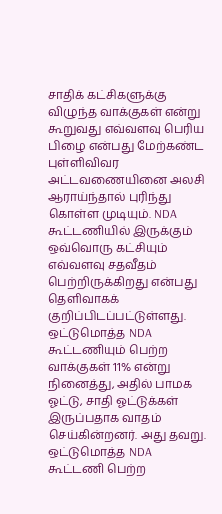சாதிக் கட்சிகளுக்கு விழுந்த வாக்குகள் என்று கூறுவது எவ்வளவு பெரிய பிழை என்பது மேற்கண்ட புள்ளிவிவர அட்டவணையினை அலசி ஆராய்ந்தால் புரிந்து கொள்ள முடியும். NDA கூட்டணியில் இருக்கும் ஒவ்வொரு கட்சியும் எவ்வளவு சதவீதம் பெற்றிருக்கிறது என்பது தெளிவாகக் குறிப்பிடப்பட்டுள்ளது. ஒட்டுமொத்த NDA கூட்டணியும் பெற்ற வாக்குகள் 11% என்று நினைத்து, அதில் பாமக ஓட்டு, சாதி ஓட்டுக்கள் இருப்பதாக வாதம் செய்கின்றனர். அது தவறு. ஒட்டுமொத்த NDA கூட்டணி பெற்ற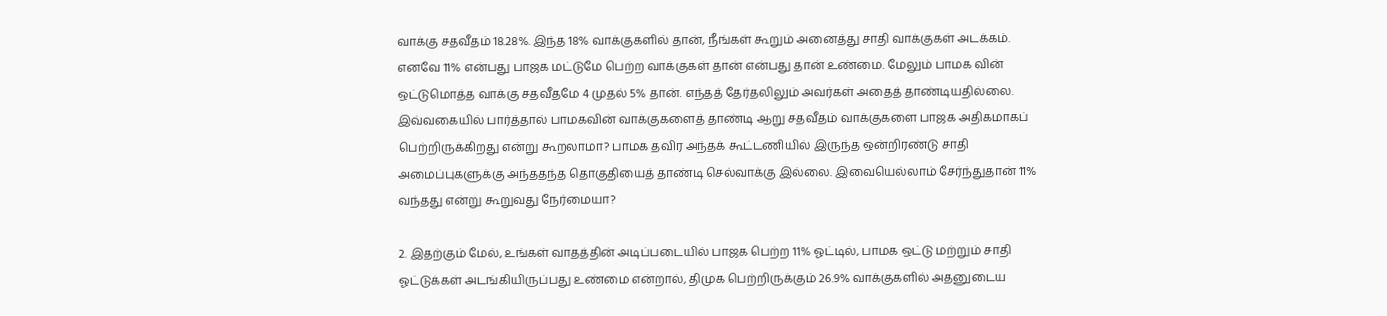வாக்கு சதவீதம் 18.28%. இந்த 18% வாக்குகளில் தான், நீங்கள் கூறும் அனைத்து சாதி வாக்குகள் அடக்கம். எனவே 11% என்பது பாஜக மட்டுமே பெற்ற வாக்குகள் தான் என்பது தான் உண்மை. மேலும் பாமக வின் ஒட்டுமொத்த வாக்கு சதவீதமே 4 முதல் 5% தான். எந்தத் தேர்தலிலும் அவர்கள் அதைத் தாண்டியதில்லை. இவ்வகையில் பார்த்தால் பாமகவின் வாக்குகளைத் தாண்டி ஆறு சதவீதம் வாக்குகளை பாஜக அதிகமாகப் பெற்றிருக்கிறது என்று கூறலாமா? பாமக தவிர அந்தக் கூட்டணியில் இருந்த ஒன்றிரண்டு சாதி அமைப்புகளுக்கு அந்ததந்த தொகுதியைத் தாண்டி செல்வாக்கு இல்லை. இவையெல்லாம் சேர்ந்துதான் 11% வந்தது என்று கூறுவது நேர்மையா?

2. இதற்கும் மேல், உங்கள் வாதத்தின் அடிப்படையில் பாஜக பெற்ற 11% ஓட்டில், பாமக ஒட்டு மற்றும் சாதி ஓட்டுக்கள் அடங்கியிருப்பது உண்மை என்றால், திமுக பெற்றிருக்கும் 26.9% வாக்குகளில் அதனுடைய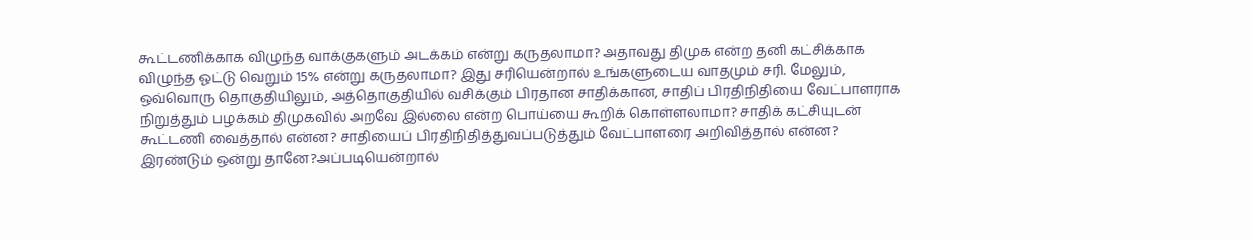கூட்டணிக்காக விழுந்த வாக்குகளும் அடக்கம் என்று கருதலாமா? அதாவது திமுக என்ற தனி கட்சிக்காக விழுந்த ஓட்டு வெறும் 15% என்று கருதலாமா? இது சரியென்றால் உங்களுடைய வாதமும் சரி. மேலும், ஒவ்வொரு தொகுதியிலும், அத்தொகுதியில் வசிக்கும் பிரதான சாதிக்கான, சாதிப் பிரதிநிதியை வேட்பாளராக நிறுத்தும் பழக்கம் திமுகவில் அறவே இல்லை என்ற பொய்யை கூறிக் கொள்ளலாமா? சாதிக் கட்சியுடன் கூட்டணி வைத்தால் என்ன? சாதியைப் பிரதிநிதித்துவப்படுத்தும் வேட்பாளரை அறிவித்தால் என்ன? இரண்டும் ஒன்று தானே?அப்படியென்றால்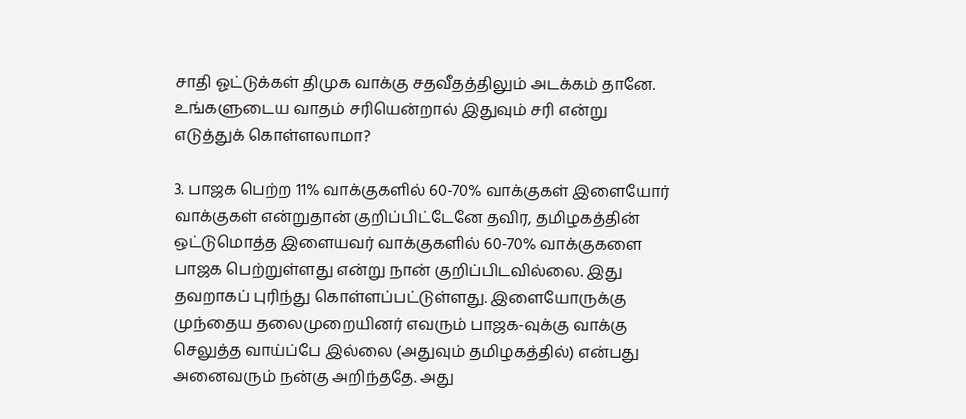சாதி ஓட்டுக்கள் திமுக வாக்கு சதவீதத்திலும் அடக்கம் தானே. உங்களுடைய வாதம் சரியென்றால் இதுவும் சரி என்று எடுத்துக் கொள்ளலாமா?

3. பாஜக பெற்ற 11% வாக்குகளில் 60-70% வாக்குகள் இளையோர் வாக்குகள் என்றுதான் குறிப்பிட்டேனே தவிர, தமிழகத்தின் ஒட்டுமொத்த இளையவர் வாக்குகளில் 60-70% வாக்குகளை பாஜக பெற்றுள்ளது என்று நான் குறிப்பிடவில்லை. இது தவறாகப் புரிந்து கொள்ளப்பட்டுள்ளது. இளையோருக்கு முந்தைய தலைமுறையினர் எவரும் பாஜக-வுக்கு வாக்கு செலுத்த வாய்ப்பே இல்லை (அதுவும் தமிழகத்தில்) என்பது அனைவரும் நன்கு அறிந்ததே. அது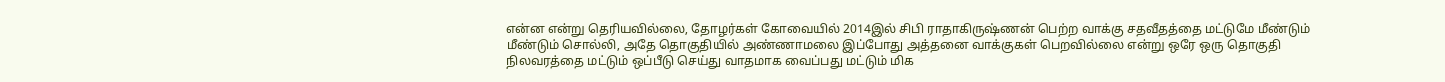என்ன என்று தெரியவில்லை, தோழர்கள் கோவையில் 2014இல் சிபி ராதாகிருஷ்ணன் பெற்ற வாக்கு சதவீதத்தை மட்டுமே மீண்டும் மீண்டும் சொல்லி, அதே தொகுதியில் அண்ணாமலை இப்போது அத்தனை வாக்குகள் பெறவில்லை என்று ஒரே ஒரு தொகுதி நிலவரத்தை மட்டும் ஒப்பீடு செய்து வாதமாக வைப்பது மட்டும் மிக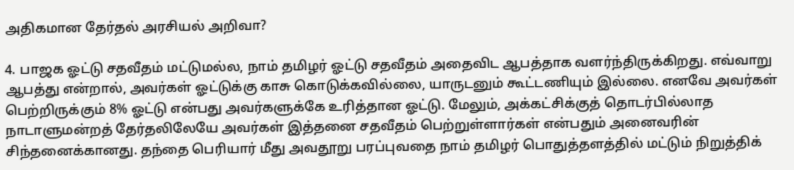அதிகமான தேர்தல் அரசியல் அறிவா?

4. பாஜக ஓட்டு சதவீதம் மட்டுமல்ல, நாம் தமிழர் ஓட்டு சதவீதம் அதைவிட ஆபத்தாக வளர்ந்திருக்கிறது. எவ்வாறு ஆபத்து என்றால், அவர்கள் ஓட்டுக்கு காசு கொடுக்கவில்லை, யாருடனும் கூட்டணியும் இல்லை. எனவே அவர்கள் பெற்றிருக்கும் 8% ஓட்டு என்பது அவர்களுக்கே உரித்தான ஓட்டு. மேலும், அக்கட்சிக்குத் தொடர்பில்லாத நாடாளுமன்றத் தேர்தலிலேயே அவர்கள் இத்தனை சதவீதம் பெற்றுள்ளார்கள் என்பதும் அனைவரின் சிந்தனைக்கானது. தந்தை பெரியார் மீது அவதூறு பரப்புவதை நாம் தமிழர் பொதுத்தளத்தில் மட்டும் நிறுத்திக்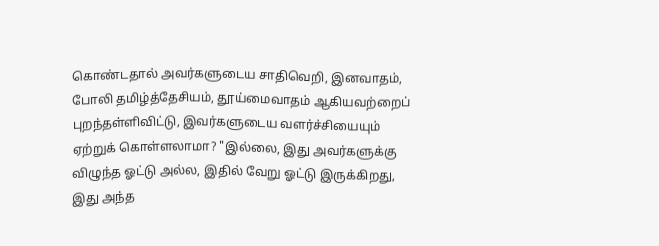கொண்டதால் அவர்களுடைய சாதிவெறி, இனவாதம், போலி தமிழ்த்தேசியம், தூய்மைவாதம் ஆகியவற்றைப் புறந்தள்ளிவிட்டு, இவர்களுடைய வளர்ச்சியையும் ஏற்றுக் கொள்ளலாமா? "இல்லை, இது அவர்களுக்கு விழுந்த ஓட்டு அல்ல, இதில் வேறு ஓட்டு இருக்கிறது, இது அந்த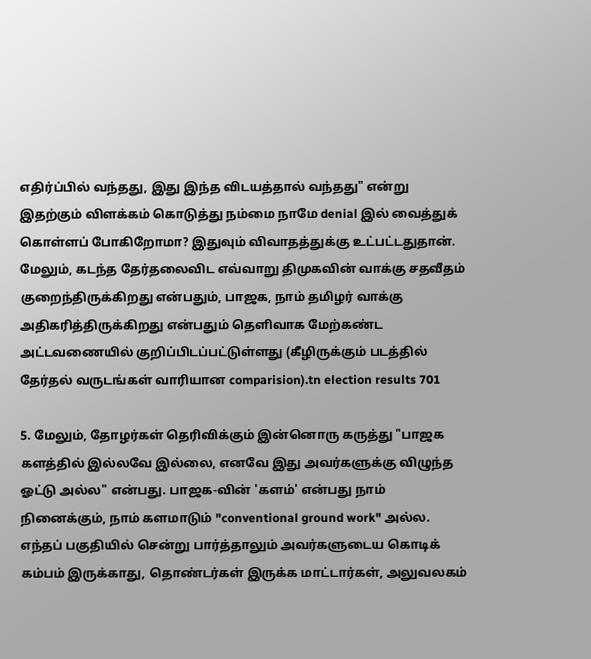எதிர்ப்பில் வந்தது, இது இந்த விடயத்தால் வந்தது" என்று இதற்கும் விளக்கம் கொடுத்து நம்மை நாமே denial இல் வைத்துக் கொள்ளப் போகிறோமா? இதுவும் விவாதத்துக்கு உட்பட்டதுதான். மேலும், கடந்த தேர்தலைவிட எவ்வாறு திமுகவின் வாக்கு சதவீதம் குறைந்திருக்கிறது என்பதும், பாஜக, நாம் தமிழர் வாக்கு அதிகரித்திருக்கிறது என்பதும் தெளிவாக மேற்கண்ட அட்டவணையில் குறிப்பிடப்பட்டுள்ளது (கீழிருக்கும் படத்தில் தேர்தல் வருடங்கள் வாரியான comparision).tn election results 701

5. மேலும், தோழர்கள் தெரிவிக்கும் இன்னொரு கருத்து "பாஜக களத்தில் இல்லவே இல்லை, எனவே இது அவர்களுக்கு விழுந்த ஓட்டு அல்ல" என்பது. பாஜக-வின் 'களம்' என்பது நாம் நினைக்கும், நாம் களமாடும் "conventional ground work" அல்ல. எந்தப் பகுதியில் சென்று பார்த்தாலும் அவர்களுடைய கொடிக் கம்பம் இருக்காது, தொண்டர்கள் இருக்க மாட்டார்கள், அலுவலகம்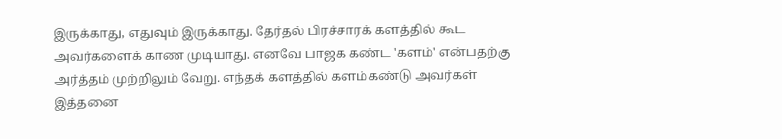இருக்காது, எதுவும் இருக்காது. தேர்தல் பிரச்சாரக் களத்தில் கூட அவர்களைக் காண முடியாது. எனவே பாஜக கண்ட 'களம்' என்பதற்கு அர்த்தம் முற்றிலும் வேறு. எந்தக் களத்தில் களம்கண்டு அவர்கள் இத்தனை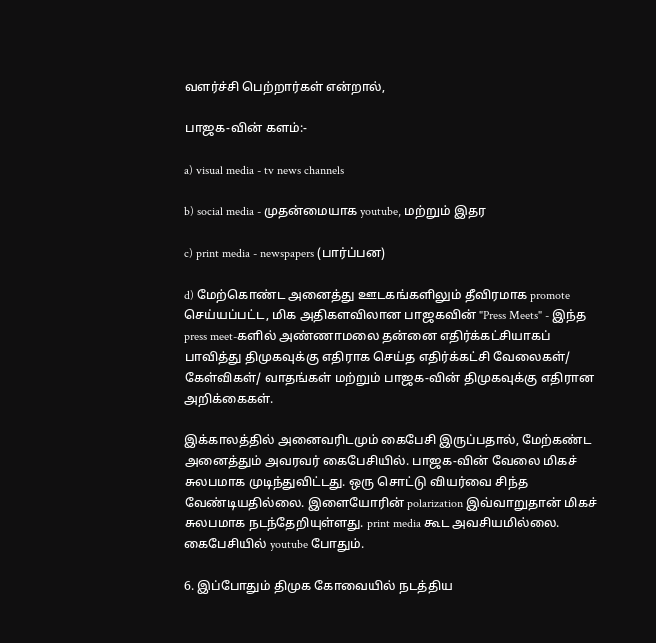வளர்ச்சி பெற்றார்கள் என்றால்,

பாஜக-வின் களம்:-

a) visual media - tv news channels

b) social media - முதன்மையாக youtube, மற்றும் இதர

c) print media - newspapers (பார்ப்பன)

d) மேற்கொண்ட அனைத்து ஊடகங்களிலும் தீவிரமாக promote செய்யப்பட்ட, மிக அதிகளவிலான பாஜகவின் "Press Meets" - இந்த press meet-களில் அண்ணாமலை தன்னை எதிர்க்கட்சியாகப் பாவித்து திமுகவுக்கு எதிராக செய்த எதிர்க்கட்சி வேலைகள்/ கேள்விகள்/ வாதங்கள் மற்றும் பாஜக-வின் திமுகவுக்கு எதிரான அறிக்கைகள்.

இக்காலத்தில் அனைவரிடமும் கைபேசி இருப்பதால், மேற்கண்ட அனைத்தும் அவரவர் கைபேசியில். பாஜக-வின் வேலை மிகச் சுலபமாக முடிந்துவிட்டது. ஒரு சொட்டு வியர்வை சிந்த வேண்டியதில்லை. இளையோரின் polarization இவ்வாறுதான் மிகச் சுலபமாக நடந்தேறியுள்ளது. print media கூட அவசியமில்லை. கைபேசியில் youtube போதும்.

6. இப்போதும் திமுக கோவையில் நடத்திய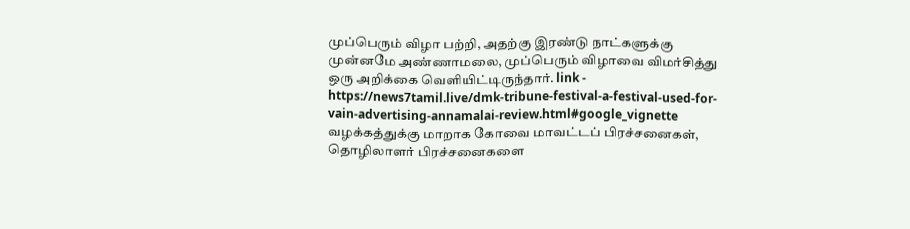முப்பெரும் விழா பற்றி, அதற்கு இரண்டு நாட்களுக்கு முன்னமே அண்ணாமலை, முப்பெரும் விழாவை விமர்சித்து ஒரு அறிக்கை வெளியிட்டிருந்தார். link - https://news7tamil.live/dmk-tribune-festival-a-festival-used-for-vain-advertising-annamalai-review.html#google_vignette
வழக்கத்துக்கு மாறாக கோவை மாவட்டப் பிரச்சனைகள், தொழிலாளர் பிரச்சனைகளை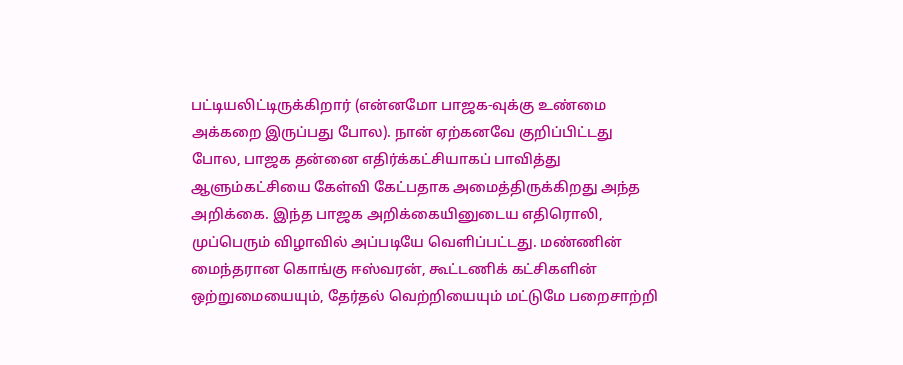பட்டியலிட்டிருக்கிறார் (என்னமோ பாஜக-வுக்கு உண்மை அக்கறை இருப்பது போல). நான் ஏற்கனவே குறிப்பிட்டது போல, பாஜக தன்னை எதிர்க்கட்சியாகப் பாவித்து ஆளும்கட்சியை கேள்வி கேட்பதாக அமைத்திருக்கிறது அந்த அறிக்கை. இந்த பாஜக அறிக்கையினுடைய எதிரொலி, முப்பெரும் விழாவில் அப்படியே வெளிப்பட்டது. மண்ணின் மைந்தரான கொங்கு ஈஸ்வரன், கூட்டணிக் கட்சிகளின் ஒற்றுமையையும், தேர்தல் வெற்றியையும் மட்டுமே பறைசாற்றி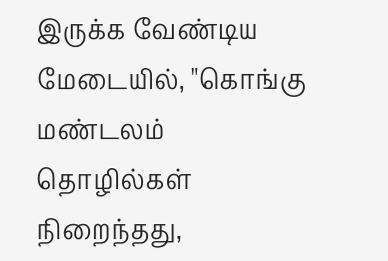இருக்க வேண்டிய மேடையில், "கொங்கு மண்டலம் தொழில்கள் நிறைந்தது,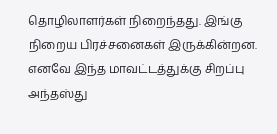தொழிலாளர்கள் நிறைந்தது. இங்கு நிறைய பிரச்சனைகள் இருக்கின்றன. எனவே இந்த மாவட்டத்துக்கு சிறப்பு அந்தஸ்து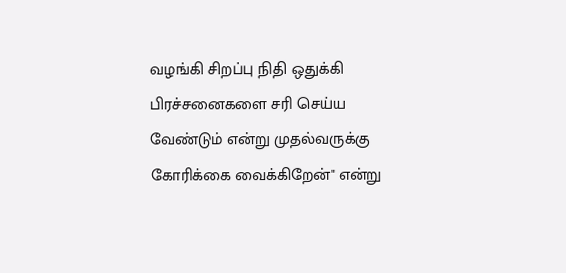வழங்கி சிறப்பு நிதி ஒதுக்கி பிரச்சனைகளை சரி செய்ய வேண்டும் என்று முதல்வருக்கு கோரிக்கை வைக்கிறேன்" என்று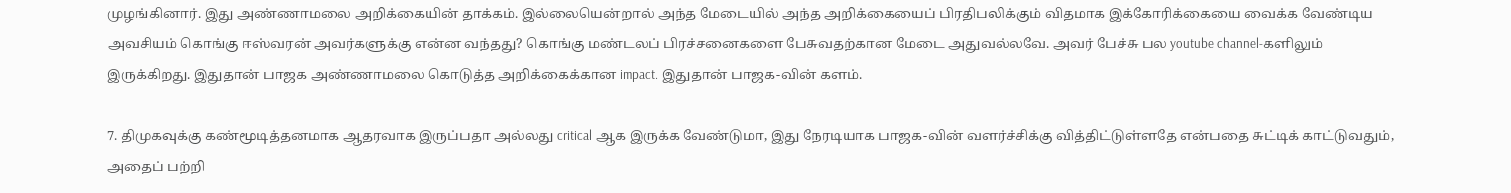முழங்கினார். இது அண்ணாமலை அறிக்கையின் தாக்கம். இல்லையென்றால் அந்த மேடையில் அந்த அறிக்கையைப் பிரதிபலிக்கும் விதமாக இக்கோரிக்கையை வைக்க வேண்டிய அவசியம் கொங்கு ஈஸ்வரன் அவர்களுக்கு என்ன வந்தது? கொங்கு மண்டலப் பிரச்சனைகளை பேசுவதற்கான மேடை அதுவல்லவே. அவர் பேச்சு பல youtube channel-களிலும் இருக்கிறது. இதுதான் பாஜக அண்ணாமலை கொடுத்த அறிக்கைக்கான impact. இதுதான் பாஜக-வின் களம்.

7. திமுகவுக்கு கண்மூடித்தனமாக ஆதரவாக இருப்பதா அல்லது critical ஆக இருக்க வேண்டுமா, இது நேரடியாக பாஜக-வின் வளர்ச்சிக்கு வித்திட்டுள்ளதே என்பதை சுட்டிக் காட்டுவதும், அதைப் பற்றி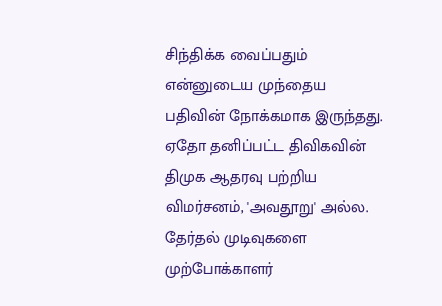சிந்திக்க வைப்பதும் என்னுடைய முந்தைய பதிவின் நோக்கமாக இருந்தது. ஏதோ தனிப்பட்ட திவிகவின் திமுக ஆதரவு பற்றிய விமர்சனம், 'அவதூறு' அல்ல. தேர்தல் முடிவுகளை முற்போக்காளர்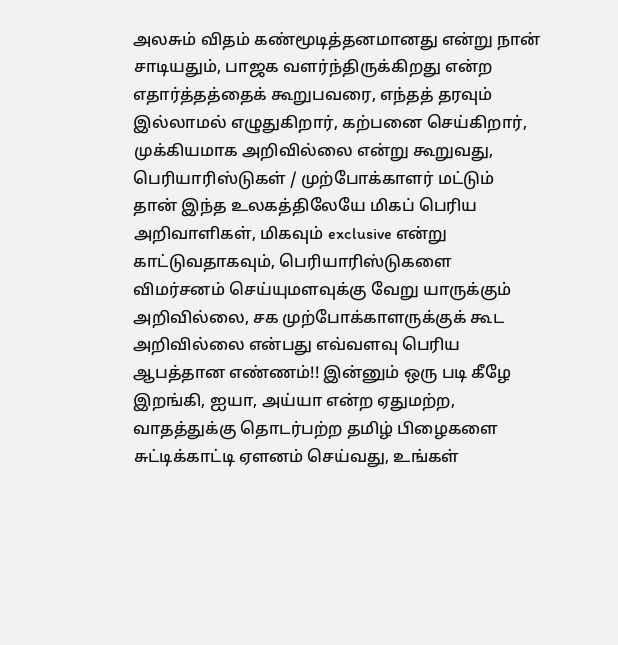அலசும் விதம் கண்மூடித்தனமானது என்று நான் சாடியதும், பாஜக வளர்ந்திருக்கிறது என்ற எதார்த்தத்தைக் கூறுபவரை, எந்தத் தரவும் இல்லாமல் எழுதுகிறார், கற்பனை செய்கிறார், முக்கியமாக அறிவில்லை என்று கூறுவது, பெரியாரிஸ்டுகள் / முற்போக்காளர் மட்டும் தான் இந்த உலகத்திலேயே மிகப் பெரிய அறிவாளிகள், மிகவும் exclusive என்று காட்டுவதாகவும், பெரியாரிஸ்டுகளை விமர்சனம் செய்யுமளவுக்கு வேறு யாருக்கும் அறிவில்லை, சக முற்போக்காளருக்குக் கூட அறிவில்லை என்பது எவ்வளவு பெரிய ஆபத்தான எண்ணம்!! இன்னும் ஒரு படி கீழே இறங்கி, ஐயா, அய்யா என்ற ஏதுமற்ற, வாதத்துக்கு தொடர்பற்ற தமிழ் பிழைகளை சுட்டிக்காட்டி ஏளனம் செய்வது, உங்கள்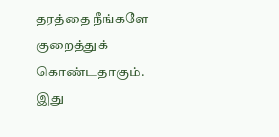தரத்தை நீங்களே குறைத்துக் கொண்டதாகும். இது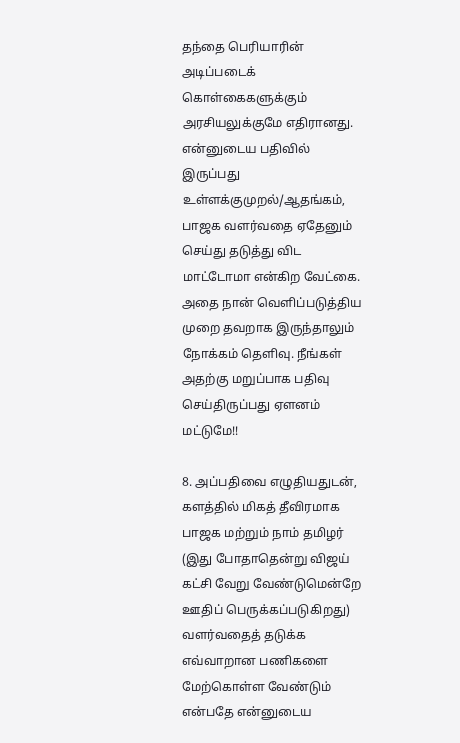தந்தை பெரியாரின் அடிப்படைக் கொள்கைகளுக்கும் அரசியலுக்குமே எதிரானது. என்னுடைய பதிவில் இருப்பது உள்ளக்குமுறல்/ஆதங்கம், பாஜக வளர்வதை ஏதேனும் செய்து தடுத்து விட மாட்டோமா என்கிற வேட்கை. அதை நான் வெளிப்படுத்திய முறை தவறாக இருந்தாலும் நோக்கம் தெளிவு. நீங்கள் அதற்கு மறுப்பாக பதிவு செய்திருப்பது ஏளனம் மட்டுமே!!

8. அப்பதிவை எழுதியதுடன், களத்தில் மிகத் தீவிரமாக பாஜக மற்றும் நாம் தமிழர் (இது போதாதென்று விஜய் கட்சி வேறு வேண்டுமென்றே ஊதிப் பெருக்கப்படுகிறது) வளர்வதைத் தடுக்க எவ்வாறான பணிகளை மேற்கொள்ள வேண்டும் என்பதே என்னுடைய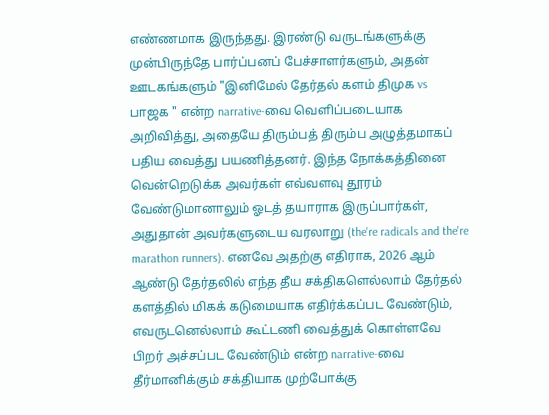எண்ணமாக இருந்தது. இரண்டு வருடங்களுக்கு முன்பிருந்தே பார்ப்பனப் பேச்சாளர்களும், அதன் ஊடகங்களும் "இனிமேல் தேர்தல் களம் திமுக vs பாஜக " என்ற narrative-வை வெளிப்படையாக அறிவித்து, அதையே திரும்பத் திரும்ப அழுத்தமாகப் பதிய வைத்து பயணித்தனர். இந்த நோக்கத்தினை வென்றெடுக்க அவர்கள் எவ்வளவு தூரம் வேண்டுமானாலும் ஓடத் தயாராக இருப்பார்கள், அதுதான் அவர்களுடைய வரலாறு (the're radicals and the're marathon runners). எனவே அதற்கு எதிராக, 2026 ஆம் ஆண்டு தேர்தலில் எந்த தீய சக்திகளெல்லாம் தேர்தல் களத்தில் மிகக் கடுமையாக எதிர்க்கப்பட வேண்டும், எவருடனெல்லாம் கூட்டணி வைத்துக் கொள்ளவே பிறர் அச்சப்பட வேண்டும் என்ற narrative-வை தீர்மானிக்கும் சக்தியாக முற்போக்கு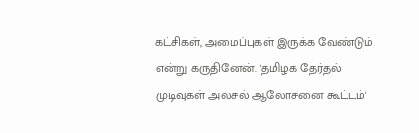கட்சிகள், அமைப்புகள் இருக்க வேண்டும் என்று கருதினேன். 'தமிழக தேர்தல் முடிவுகள் அலசல் ஆலோசனை கூட்டம்'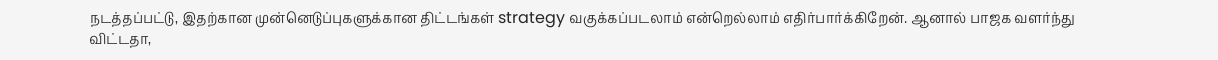நடத்தப்பட்டு, இதற்கான முன்னெடுப்புகளுக்கான திட்டங்கள் strategy வகுக்கப்படலாம் என்றெல்லாம் எதிர்பார்க்கிறேன். ஆனால் பாஜக வளர்ந்து விட்டதா,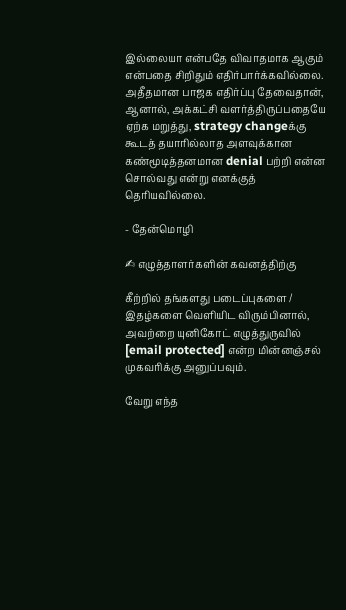இல்லையா என்பதே விவாதமாக ஆகும் என்பதை சிறிதும் எதிர்பார்க்கவில்லை. அதீதமான பாஜக எதிர்ப்பு தேவைதான், ஆனால், அக்கட்சி வளர்த்திருப்பதையே ஏற்க மறுத்து, strategy changeக்கு கூடத் தயாரில்லாத அளவுக்கான கண்மூடித்தனமான denial பற்றி என்ன சொல்வது என்று எனக்குத் தெரியவில்லை.

- தேன்மொழி

✍ எழுத்தாளர்களின் கவனத்திற்கு

கீற்றில் தங்களது படைப்புகளை / இதழ்களை வெளியிட விரும்பினால், அவற்றை யுனிகோட் எழுத்துருவில் [email protected] என்ற மின்னஞ்சல் முகவரிக்கு அனுப்பவும்.

வேறு எந்த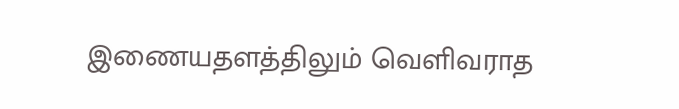இணையதளத்திலும் வெளிவராத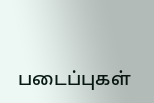படைப்புகள்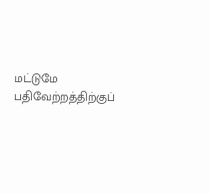மட்டுமே பதிவேற்றத்திற்குப்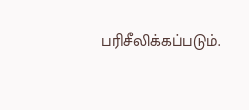பரிசீலிக்கப்படும்.